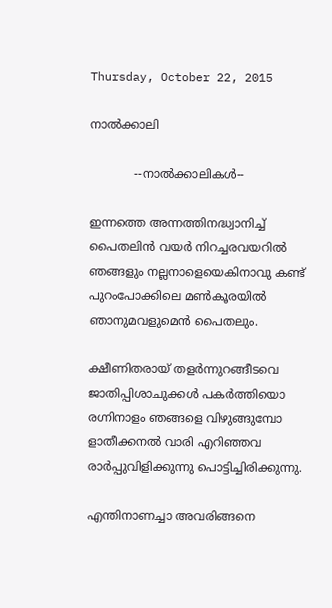Thursday, October 22, 2015

നാൽക്കാലി

            --നാൽക്കാലികൾ--

ഇന്നത്തെ അന്നത്തിനദ്ധ്വാനിച്ച്
പൈതലിൻ വയർ നിറച്ചരവയറിൽ
ഞങ്ങളും നല്ലനാളെയെകിനാവു കണ്ട്
പുറംപോക്കിലെ മൺകൂരയിൽ
ഞാനുമവളുമെൻ പൈതലും.

ക്ഷീണിതരായ് തളർന്നുറങ്ങീടവെ
ജാതിപ്പിശാചുക്കൾ പകർത്തിയൊ
രഗ്നിനാളം ഞങ്ങളെ വിഴുങ്ങുമ്പോ
ളാതീക്കനൽ വാരി എറിഞ്ഞവ
രാർപ്പുവിളിക്കുന്നു പൊട്ടിച്ചിരിക്കുന്നു.

എന്തിനാണച്ചാ അവരിങ്ങനെ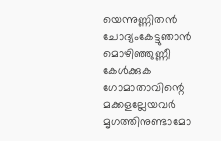യെന്നുണ്ണിതൻ ചോദ്യംകേട്ടുഞാൻ
മൊഴിഞ്ഞുണ്ണീ  കേൾക്കുക
ഗോമാതാവിന്റെ മക്കളല്ലേയവർ
മൃഗത്തിനുണ്ടാമോ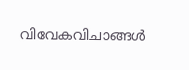വിവേകവിചാങ്ങൾ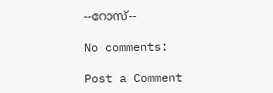--റോസ്--

No comments:

Post a Comment